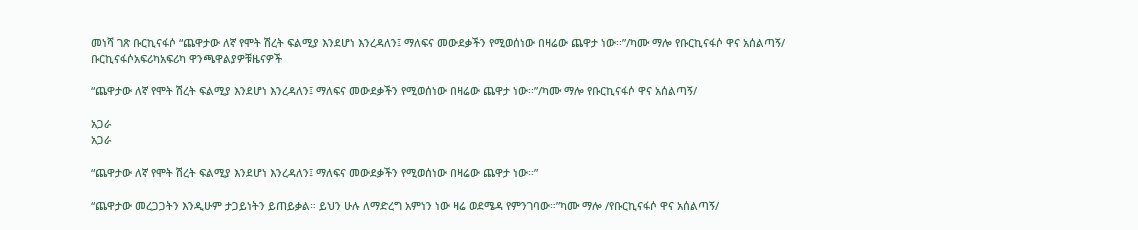መነሻ ገጽ ቡርኪናፋሶ “ጨዋታው ለኛ የሞት ሽረት ፍልሚያ እንደሆነ እንረዳለን፤ ማለፍና መውደቃችን የሚወሰነው በዛሬው ጨዋታ ነው፡፡”/ካሙ ማሎ የቡርኪናፋሶ ዋና አሰልጣኝ/
ቡርኪናፋሶአፍሪካአፍሪካ ዋንጫዋልያዎቹዜናዎች

“ጨዋታው ለኛ የሞት ሽረት ፍልሚያ እንደሆነ እንረዳለን፤ ማለፍና መውደቃችን የሚወሰነው በዛሬው ጨዋታ ነው፡፡”/ካሙ ማሎ የቡርኪናፋሶ ዋና አሰልጣኝ/

አጋራ
አጋራ

“ጨዋታው ለኛ የሞት ሽረት ፍልሚያ እንደሆነ እንረዳለን፤ ማለፍና መውደቃችን የሚወሰነው በዛሬው ጨዋታ ነው፡፡”

“ጨዋታው መረጋጋትን እንዲሁም ታጋይነትን ይጠይቃል። ይህን ሁሉ ለማድረግ አምነን ነው ዛሬ ወደሜዳ የምንገባው።”ካሙ ማሎ /የቡርኪናፋሶ ዋና አሰልጣኝ/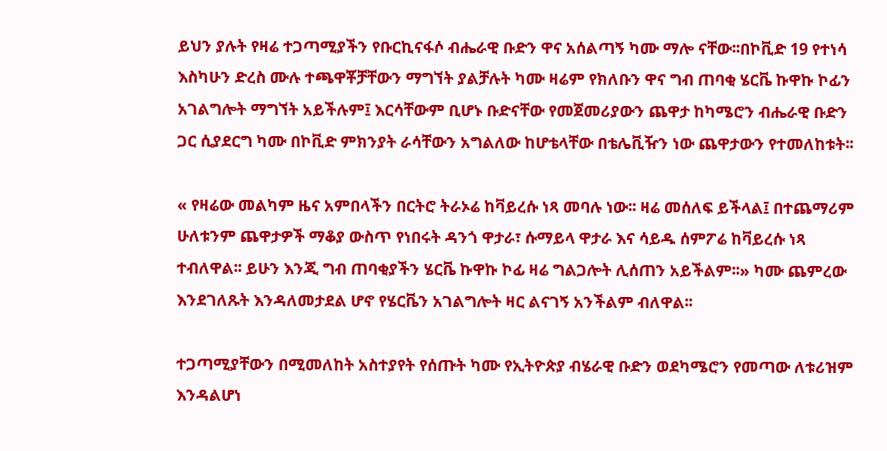ይህን ያሉት የዛሬ ተጋጣሚያችን የቡርኪናፋሶ ብሔራዊ ቡድን ዋና አሰልጣኝ ካሙ ማሎ ናቸው፡፡በኮቪድ 19 የተነሳ እስካሁን ድረስ ሙሉ ተጫዋቾቻቸውን ማግኘት ያልቻሉት ካሙ ዛሬም የክለቡን ዋና ግብ ጠባቂ ሄርቬ ኩዋኩ ኮፊን አገልግሎት ማግኘት አይችሉም፤ እርሳቸውም ቢሆኑ ቡድናቸው የመጀመሪያውን ጨዋታ ከካሜሮን ብሔራዊ ቡድን ጋር ሲያደርግ ካሙ በኮቪድ ምክንያት ራሳቸውን አግልለው ከሆቴላቸው በቴሌቪዥን ነው ጨዋታውን የተመለከቱት፡፡

« የዛሬው መልካም ዜና አምበላችን በርትሮ ትራኦሬ ከቫይረሱ ነጻ መባሉ ነው፡፡ ዛሬ መሰለፍ ይችላል፤ በተጨማሪም ሁለቱንም ጨዋታዎች ማቆያ ውስጥ የነበሩት ዳንጎ ዋታራ፣ ሱማይላ ዋታራ እና ሳይዱ ሰምፖሬ ከቫይረሱ ነጻ ተብለዋል፡፡ ይሁን እንጂ ግብ ጠባቂያችን ሄርቬ ኩዋኩ ኮፊ ዛሬ ግልጋሎት ሊሰጠን አይችልም፡፡» ካሙ ጨምረው እንደገለጹት እንዳለመታደል ሆኖ የሄርቬን አገልግሎት ዛር ልናገኝ አንችልም ብለዋል፡፡

ተጋጣሚያቸውን በሚመለከት አስተያየት የሰጡት ካሙ የኢትዮጵያ ብሄራዊ ቡድን ወደካሜሮን የመጣው ለቱሪዝም እንዳልሆነ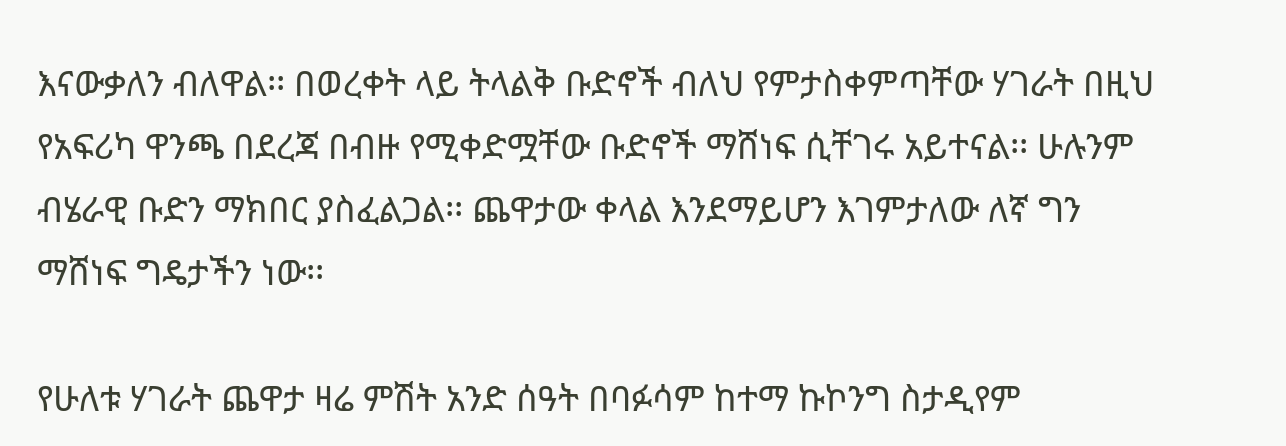እናውቃለን ብለዋል፡፡ በወረቀት ላይ ትላልቅ ቡድኖች ብለህ የምታስቀምጣቸው ሃገራት በዚህ የአፍሪካ ዋንጫ በደረጃ በብዙ የሚቀድሟቸው ቡድኖች ማሸነፍ ሲቸገሩ አይተናል፡፡ ሁሉንም ብሄራዊ ቡድን ማክበር ያስፈልጋል፡፡ ጨዋታው ቀላል እንደማይሆን እገምታለው ለኛ ግን ማሸነፍ ግዴታችን ነው፡፡

የሁለቱ ሃገራት ጨዋታ ዛሬ ምሽት አንድ ሰዓት በባፉሳም ከተማ ኩኮንግ ስታዲየም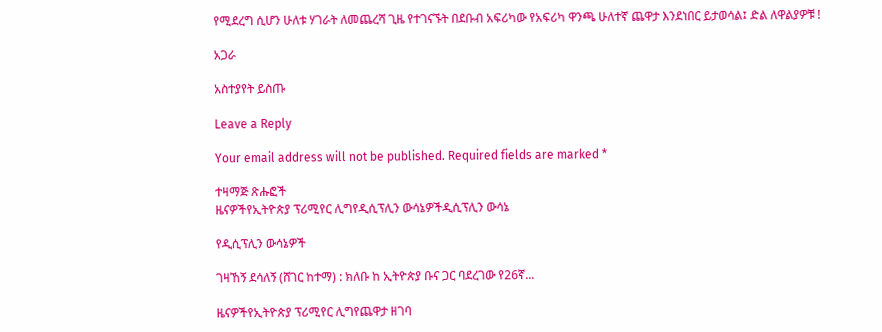የሚደረግ ሲሆን ሁለቱ ሃገራት ለመጨረሻ ጊዜ የተገናኙት በደቡብ አፍሪካው የአፍሪካ ዋንጫ ሁለተኛ ጨዋታ እንደነበር ይታወሳል፤ ድል ለዋልያዎቹ !

አጋራ

አስተያየት ይስጡ

Leave a Reply

Your email address will not be published. Required fields are marked *

ተዛማጅ ጽሑፎች
ዜናዎችየኢትዮጵያ ፕሪሚየር ሊግየዲሲፕሊን ውሳኔዎችዲሲፕሊን ውሳኔ

የዲሲፕሊን ውሳኔዎች

ገዛኸኝ ደሳለኝ (ሸገር ከተማ) : ክለቡ ከ ኢትዮጵያ ቡና ጋር ባደረገው የ26ኛ...

ዜናዎችየኢትዮጵያ ፕሪሚየር ሊግየጨዋታ ዘገባ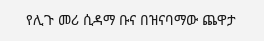የሊጉ መሪ ሲዳማ ቡና በዝናባማው ጨዋታ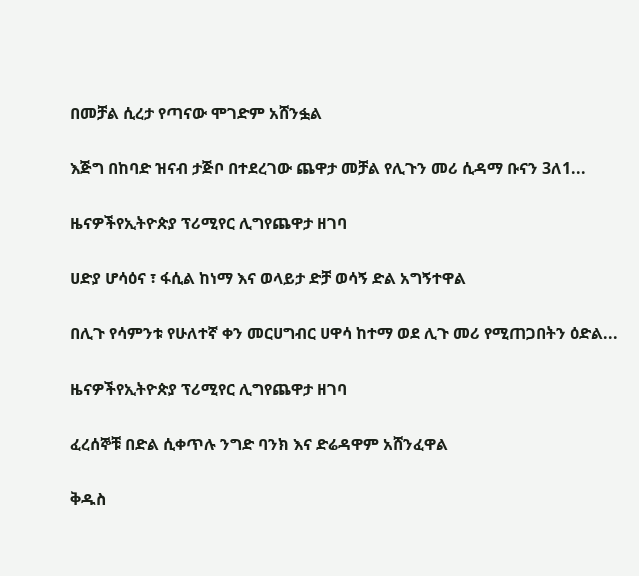በመቻል ሲረታ የጣናው ሞገድም አሸንፏል

እጅግ በከባድ ዝናብ ታጅቦ በተደረገው ጨዋታ መቻል የሊጉን መሪ ሲዳማ ቡናን 3ለ1...

ዜናዎችየኢትዮጵያ ፕሪሚየር ሊግየጨዋታ ዘገባ

ሀድያ ሆሳዕና ፣ ፋሲል ከነማ እና ወላይታ ድቻ ወሳኝ ድል አግኝተዋል

በሊጉ የሳምንቱ የሁለተኛ ቀን መርሀግብር ሀዋሳ ከተማ ወደ ሊጉ መሪ የሚጠጋበትን ዕድል...

ዜናዎችየኢትዮጵያ ፕሪሚየር ሊግየጨዋታ ዘገባ

ፈረሰኞቹ በድል ሲቀጥሉ ንግድ ባንክ እና ድሬዳዋም አሸንፈዋል

ቅዱስ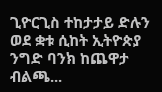ጊዮርጊስ ተከታታይ ድሉን ወደ ቋቱ ሲከት ኢትዮጵያ ንግድ ባንክ ከጨዋታ ብልጫ...